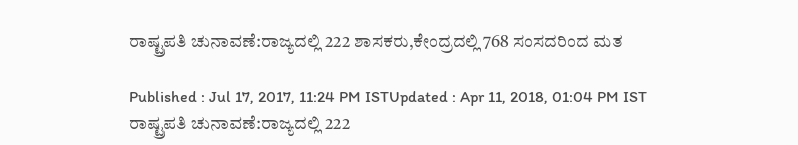ರಾಷ್ಟ್ರಪತಿ ಚುನಾವಣೆ:ರಾಜ್ಯದಲ್ಲಿ 222 ಶಾಸಕರು,ಕೇಂದ್ರದಲ್ಲಿ 768 ಸಂಸದರಿಂದ ಮತ

Published : Jul 17, 2017, 11:24 PM ISTUpdated : Apr 11, 2018, 01:04 PM IST
ರಾಷ್ಟ್ರಪತಿ ಚುನಾವಣೆ:ರಾಜ್ಯದಲ್ಲಿ 222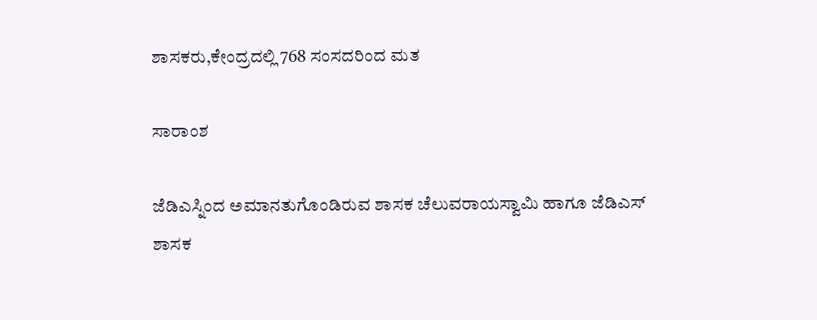ಶಾಸಕರು,ಕೇಂದ್ರದಲ್ಲಿ 768 ಸಂಸದರಿಂದ ಮತ

ಸಾರಾಂಶ

ಜೆಡಿಎಸ್ನಿಂದ ಅಮಾನತುಗೊಂಡಿರುವ ಶಾಸಕ ಚೆಲುವರಾಯಸ್ವಾಮಿ ಹಾಗೂ ಜೆಡಿಎಸ್ ಶಾಸಕ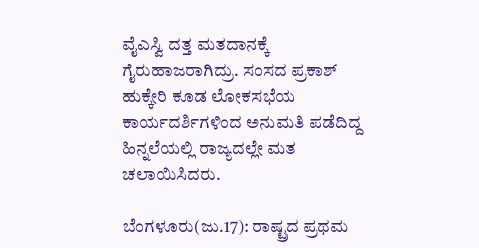ವೈಎಸ್ವಿ ದತ್ತ ಮತದಾನಕ್ಕೆ ಗೈರುಹಾಜರಾಗಿದ್ರು. ಸಂಸದ ಪ್ರಕಾಶ್ ಹುಕ್ಕೇರಿ ಕೂಡ ಲೋಕಸಭೆಯ ಕಾರ್ಯದರ್ಶಿಗಳಿಂದ ಅನುಮತಿ ಪಡೆದಿದ್ದ ಹಿನ್ನಲೆಯಲ್ಲಿ ರಾಜ್ಯದಲ್ಲೇ ಮತ ಚಲಾಯಿಸಿದರು.

ಬೆಂಗಳೂರು(ಜು.17): ರಾಷ್ಟ್ರದ ಪ್ರಥಮ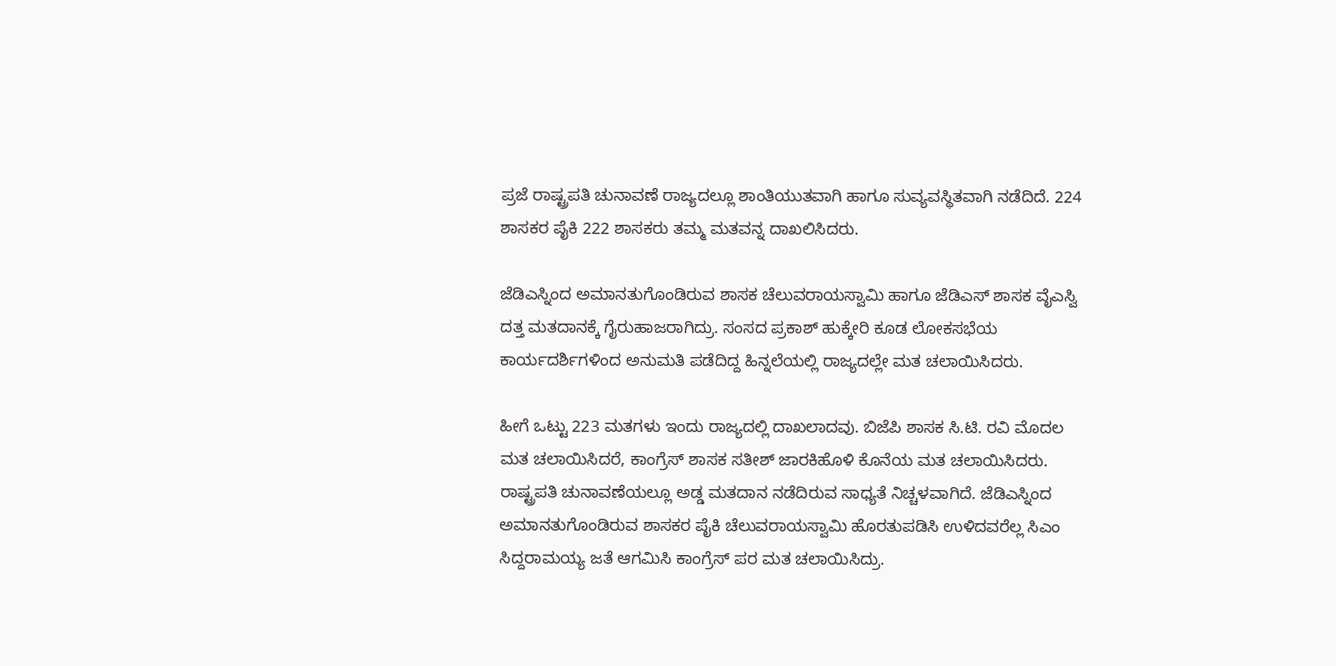ಪ್ರಜೆ ರಾಷ್ಟ್ರಪತಿ ಚುನಾವಣೆ ರಾಜ್ಯದಲ್ಲೂ ಶಾಂತಿಯುತವಾಗಿ ಹಾಗೂ ಸುವ್ಯವಸ್ಥಿತವಾಗಿ ನಡೆದಿದೆ. 224 ಶಾಸಕರ ಪೈಕಿ 222 ಶಾಸಕರು ತಮ್ಮ ಮತವನ್ನ ದಾಖಲಿಸಿದರು.

ಜೆಡಿಎಸ್ನಿಂದ ಅಮಾನತುಗೊಂಡಿರುವ ಶಾಸಕ ಚೆಲುವರಾಯಸ್ವಾಮಿ ಹಾಗೂ ಜೆಡಿಎಸ್ ಶಾಸಕ ವೈಎಸ್ವಿ ದತ್ತ ಮತದಾನಕ್ಕೆ ಗೈರುಹಾಜರಾಗಿದ್ರು. ಸಂಸದ ಪ್ರಕಾಶ್ ಹುಕ್ಕೇರಿ ಕೂಡ ಲೋಕಸಭೆಯ ಕಾರ್ಯದರ್ಶಿಗಳಿಂದ ಅನುಮತಿ ಪಡೆದಿದ್ದ ಹಿನ್ನಲೆಯಲ್ಲಿ ರಾಜ್ಯದಲ್ಲೇ ಮತ ಚಲಾಯಿಸಿದರು.

ಹೀಗೆ ಒಟ್ಟು 223 ಮತಗಳು ಇಂದು ರಾಜ್ಯದಲ್ಲಿ ದಾಖಲಾದವು. ಬಿಜೆಪಿ ಶಾಸಕ ಸಿ.ಟಿ. ರವಿ ಮೊದಲ ಮತ ಚಲಾಯಿಸಿದರೆ, ಕಾಂಗ್ರೆಸ್ ಶಾಸಕ ಸತೀಶ್ ಜಾರಕಿಹೊಳಿ ಕೊನೆಯ ಮತ ಚಲಾಯಿಸಿದರು. ರಾಷ್ಟ್ರಪತಿ ಚುನಾವಣೆಯಲ್ಲೂ ಅಡ್ಡ ಮತದಾನ ನಡೆದಿರುವ ಸಾಧ್ಯತೆ ನಿಚ್ಚಳವಾಗಿದೆ. ಜೆಡಿಎಸ್ನಿಂದ ಅಮಾನತುಗೊಂಡಿರುವ ಶಾಸಕರ ಪೈಕಿ ಚೆಲುವರಾಯಸ್ವಾಮಿ ಹೊರತುಪಡಿಸಿ ಉಳಿದವರೆಲ್ಲ ಸಿಎಂ ಸಿದ್ದರಾಮಯ್ಯ ಜತೆ ಆಗಮಿಸಿ ಕಾಂಗ್ರೆಸ್ ಪರ ಮತ ಚಲಾಯಿಸಿದ್ರು.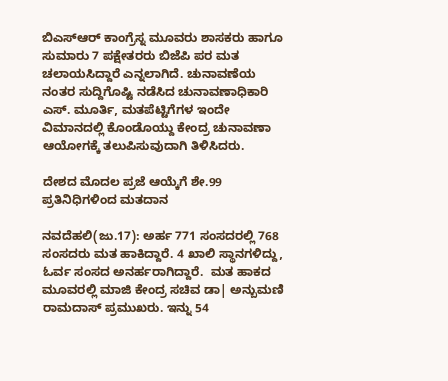ಬಿಎಸ್ಆರ್ ಕಾಂಗ್ರೆಸ್ನ ಮೂವರು ಶಾಸಕರು ಹಾಗೂ ಸುಮಾರು 7 ಪಕ್ಷೇತರರು ಬಿಜೆಪಿ ಪರ ಮತ ಚಲಾಯಸಿದ್ದಾರೆ ಎನ್ನಲಾಗಿದೆ. ಚುನಾವಣೆಯ ನಂತರ ಸುದ್ದಿಗೊಷ್ಟಿ ನಡೆಸಿದ ಚುನಾವಣಾಧಿಕಾರಿ ಎಸ್. ಮೂರ್ತಿ, ಮತಪೆಟ್ಟಿಗೆಗಳ ಇಂದೇ ವಿಮಾನದಲ್ಲಿ ಕೊಂಡೊಯ್ದು ಕೇಂದ್ರ ಚುನಾವಣಾ ಆಯೋಗಕ್ಕೆ ತಲುಪಿಸುವುದಾಗಿ ತಿಳಿಸಿದರು.

ದೇಶದ ಮೊದಲ ಪ್ರಜೆ ಆಯ್ಕೆಗೆ ಶೇ.99 ಪ್ರತಿನಿಧಿಗಳಿಂದ ಮತದಾನ

ನವದೆಹಲಿ(ಜು.17): ಅರ್ಹ 771 ಸಂಸದರಲ್ಲಿ 768 ಸಂಸದರು ಮತ ಹಾಕಿದ್ದಾರೆ. 4 ಖಾಲಿ ಸ್ಥಾನಗಳಿದ್ದು, ಓರ್ವ ಸಂಸದ ಅನರ್ಹರಾಗಿದ್ದಾರೆ.  ಮತ ಹಾಕದ ಮೂವರಲ್ಲಿ ಮಾಜಿ ಕೇಂದ್ರ ಸಚಿವ ಡಾ| ಅನ್ಬುಮಣಿ ರಾಮದಾಸ್ ಪ್ರಮುಖರು. ಇನ್ನು 54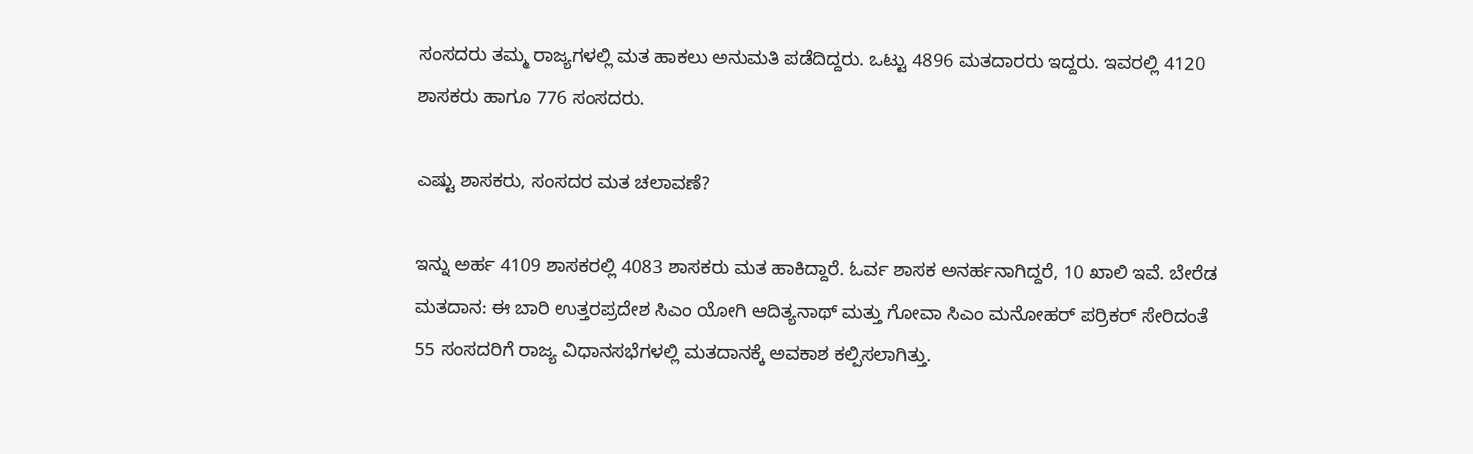ಸಂಸದರು ತಮ್ಮ ರಾಜ್ಯಗಳಲ್ಲಿ ಮತ ಹಾಕಲು ಅನುಮತಿ ಪಡೆದಿದ್ದರು. ಒಟ್ಟು 4896 ಮತದಾರರು ಇದ್ದರು. ಇವರಲ್ಲಿ 4120 ಶಾಸಕರು ಹಾಗೂ 776 ಸಂಸದರು.

ಎಷ್ಟು ಶಾಸಕರು, ಸಂಸದರ ಮತ ಚಲಾವಣೆ?

ಇನ್ನು ಅರ್ಹ 4109 ಶಾಸಕರಲ್ಲಿ 4083 ಶಾಸಕರು ಮತ ಹಾಕಿದ್ದಾರೆ. ಓರ್ವ ಶಾಸಕ ಅನರ್ಹನಾಗಿದ್ದರೆ, 10 ಖಾಲಿ ಇವೆ. ಬೇರೆಡ ಮತದಾನ: ಈ ಬಾರಿ ಉತ್ತರಪ್ರದೇಶ ಸಿಎಂ ಯೋಗಿ ಆದಿತ್ಯನಾಥ್ ಮತ್ತು ಗೋವಾ ಸಿಎಂ ಮನೋಹರ್ ಪರ‌್ರಿಕರ್ ಸೇರಿದಂತೆ 55 ಸಂಸದರಿಗೆ ರಾಜ್ಯ ವಿಧಾನಸಭೆಗಳಲ್ಲಿ ಮತದಾನಕ್ಕೆ ಅವಕಾಶ ಕಲ್ಪಿಸಲಾಗಿತ್ತು.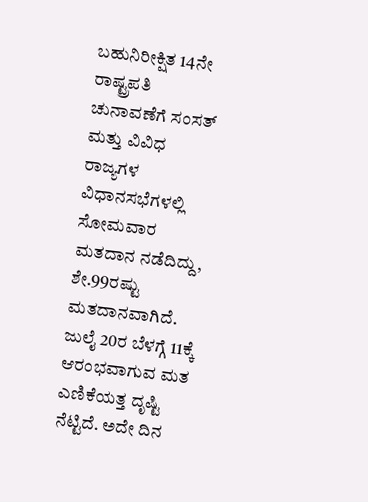ಬಹುನಿರೀಕ್ಷಿತ 14ನೇ ರಾಷ್ಟ್ರಪತಿ ಚುನಾವಣೆಗೆ ಸಂಸತ್ ಮತ್ತು ವಿವಿಧ ರಾಜ್ಯಗಳ ವಿಧಾನಸಭೆಗಳಲ್ಲಿ ಸೋಮವಾರ ಮತದಾನ ನಡೆದಿದ್ದು, ಶೇ.99ರಷ್ಟು ಮತದಾನವಾಗಿದೆ. ಜುಲೈ 20ರ ಬೆಳಗ್ಗೆ 11ಕ್ಕೆ ಆರಂಭವಾಗುವ ಮತ ಎಣಿಕೆಯತ್ತ ದೃಷ್ಟಿ ನೆಟ್ಟಿದೆ. ಅದೇ ದಿನ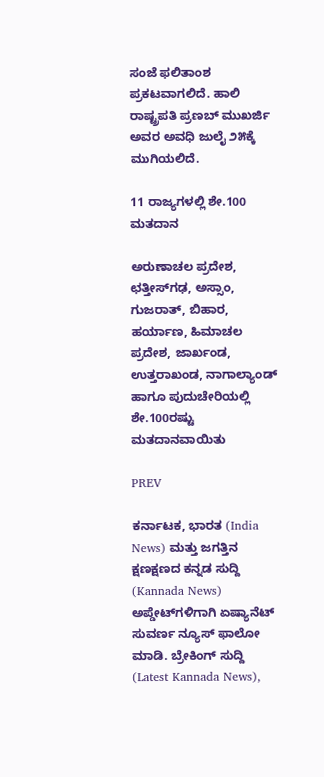ಸಂಜೆ ಫಲಿತಾಂಶ ಪ್ರಕಟವಾಗಲಿದೆ. ಹಾಲಿ ರಾಷ್ಟ್ರಪತಿ ಪ್ರಣಬ್ ಮುಖರ್ಜಿ ಅವರ ಅವಧಿ ಜುಲೈ ೨೫ಕ್ಕೆ ಮುಗಿಯಲಿದೆ.

11 ರಾಜ್ಯಗಳಲ್ಲಿ ಶೇ.100 ಮತದಾನ

ಅರುಣಾಚಲ ಪ್ರದೇಶ, ಛತ್ತೀಸ್‌ಗಢ, ಅಸ್ಸಾಂ, ಗುಜರಾತ್, ಬಿಹಾರ, ಹರ್ಯಾಣ, ಹಿಮಾಚಲ ಪ್ರದೇಶ, ಜಾರ್ಖಂಡ, ಉತ್ತರಾಖಂಡ, ನಾಗಾಲ್ಯಾಂಡ್ ಹಾಗೂ ಪುದುಚೇರಿಯಲ್ಲಿ ಶೇ.100ರಷ್ಟು ಮತದಾನವಾಯಿತು

PREV

ಕರ್ನಾಟಕ, ಭಾರತ (India News) ಮತ್ತು ಜಗತ್ತಿನ ಕ್ಷಣಕ್ಷಣದ ಕನ್ನಡ ಸುದ್ದಿ (Kannada News) ಅಪ್ಡೇಟ್‌ಗಳಿಗಾಗಿ ಏಷ್ಯಾನೆಟ್ ಸುವರ್ಣ ನ್ಯೂಸ್‌ ಫಾಲೋ ಮಾಡಿ. ಬ್ರೇಕಿಂಗ್ ಸುದ್ದಿ (Latest Kannada News),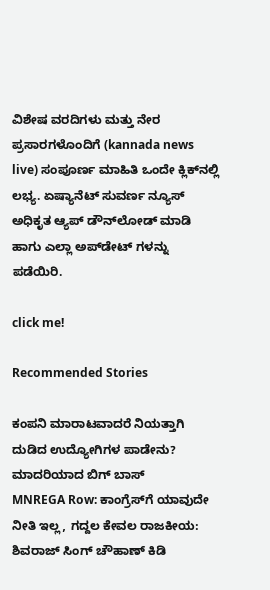ವಿಶೇಷ ವರದಿಗಳು ಮತ್ತು ನೇರ ಪ್ರಸಾರಗಳೊಂದಿಗೆ (kannada news live) ಸಂಪೂರ್ಣ ಮಾಹಿತಿ ಒಂದೇ ಕ್ಲಿಕ್‌ನಲ್ಲಿ ಲಭ್ಯ. ಏಷ್ಯಾನೆಟ್ ಸುವರ್ಣ ನ್ಯೂಸ್ ಅಧಿಕೃತ ಆ್ಯಪ್ ಡೌನ್‌ಲೋಡ್ ಮಾಡಿ ಹಾಗು ಎಲ್ಲಾ ಅಪ್‌ಡೇಟ್ ಗಳನ್ನು ಪಡೆಯಿರಿ.

click me!

Recommended Stories

ಕಂಪನಿ ಮಾರಾಟವಾದರೆ ನಿಯತ್ತಾಗಿ ದುಡಿದ ಉದ್ಯೋಗಿಗಳ ಪಾಡೇನು? ಮಾದರಿಯಾದ ಬಿಗ್ ಬಾಸ್
MNREGA Row: ಕಾಂಗ್ರೆಸ್‌ಗೆ ಯಾವುದೇ ನೀತಿ ಇಲ್ಲ, ಗದ್ದಲ ಕೇವಲ ರಾಜಕೀಯ: ಶಿವರಾಜ್ ಸಿಂಗ್ ಚೌಹಾಣ್ ಕಿಡಿ